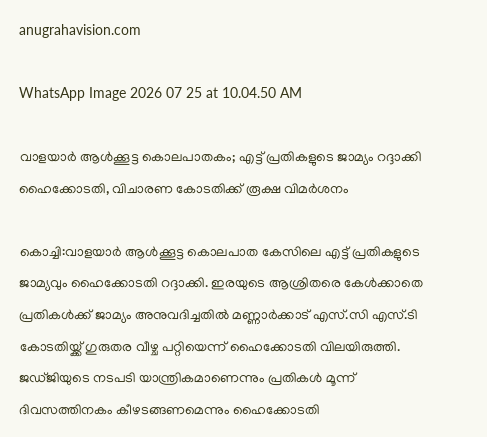anugrahavision.com

WhatsApp Image 2026 07 25 at 10.04.50 AM

വാളയാര്‍ ആള്‍ക്കൂട്ട കൊലപാതകം; എട്ട് പ്രതികളുടെ ജാമ്യം റദ്ദാക്കി ഹൈക്കോടതി, വിചാരണ കോടതിക്ക് രൂക്ഷ വിമര്‍ശനം

കൊച്ചി:വാളയാർ ആൾക്കൂട്ട കൊലപാത കേസിലെ എട്ട് പ്രതികളുടെ ജാമ്യവും ഹൈക്കോടതി റദ്ദാക്കി. ഇരയുടെ ആശ്രിതരെ കേൾക്കാതെ പ്രതികൾക്ക് ജാമ്യം അനുവദിച്ചതിൽ മണ്ണാർക്കാട് എസ്.സി എസ്.ടി കോടതിയ്ക്ക് ഗുരുതര വീഴ്ച പറ്റിയെന്ന് ഹൈക്കോടതി വിലയിരുത്തി. ജഡ്ജിയുടെ നടപടി യാന്ത്രികമാണെന്നും പ്രതികൾ മൂന്ന് ദിവസത്തിനകം കീഴടങ്ങണമെന്നും ഹൈക്കോടതി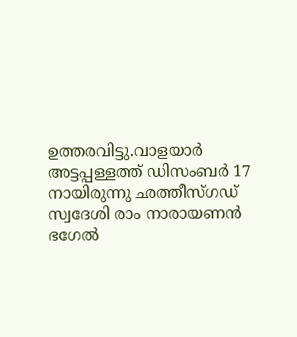ഉത്തരവിട്ടു.വാളയാ‍ർ അട്ടപ്പള്ളത്ത് ഡിസംബർ 17 നായിരുന്നു ‍ഛത്തീസ്ഗഡ് സ്വദേശി രാം നാരായണൻ ഭഗേൽ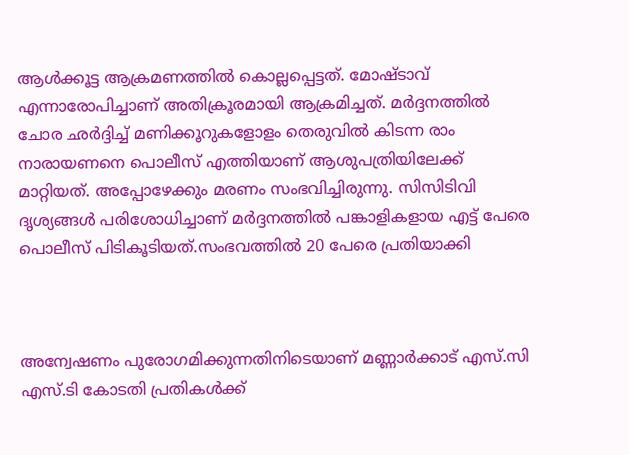ആൾക്കൂട്ട ആക്രമണത്തിൽ കൊല്ലപ്പെട്ടത്. മോഷ്ടാവ് എന്നാരോപിച്ചാണ് അതിക്രൂരമായി ആക്രമിച്ചത്. മർദ്ദനത്തിൽ ചോര ഛർദ്ദിച്ച് മണിക്കൂറുകളോളം തെരുവിൽ കിടന്ന രാം നാരായണനെ പൊലീസ് എത്തിയാണ് ആശുപത്രിയിലേക്ക് മാറ്റിയത്. അപ്പോഴേക്കും മരണം സംഭവിച്ചിരുന്നു. സിസിടിവി ദൃശ്യങ്ങൾ പരിശോധിച്ചാണ് മർദ്ദനത്തിൽ പങ്കാളികളായ എട്ട് പേരെ പൊലീസ് പിടികൂടിയത്.സംഭവത്തിൽ 20 പേരെ പ്രതിയാക്കി



അന്വേഷണം പുരോഗമിക്കുന്നതിനിടെയാണ് മണ്ണാർക്കാട് എസ്.സി എസ്.ടി കോടതി പ്രതികൾക്ക്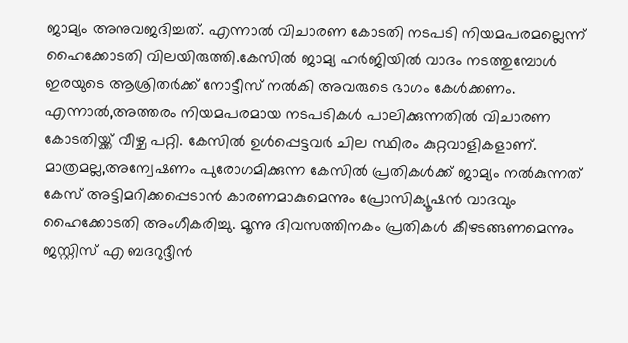ജാമ്യം അനുവജദിച്ചത്. എന്നാൽ വിചാരണ കോടതി നടപടി നിയമപരമല്ലെന്ന് ഹൈക്കോടതി വിലയിരുത്തി.കേസിൽ ജാമ്യ ഹ‍ർജിയിൽ വാദം നടത്തുമ്പോൾ ഇരയുടെ ആശ്രിതർക്ക് നോട്ടീസ് നൽകി അവരുടെ ഭാഗം കേൾക്കണം. എന്നാൽ,അത്തരം നിയമപരമായ നടപടികൾ പാലിക്കുന്നതിൽ വിചാരണ കോടതിയ്ക്ക് വീഴ്ച പറ്റി. കേസിൽ ഉൾപ്പെട്ടവർ ചില സ്ഥിരം കുറ്റവാളികളാണ്. മാത്രമല്ല,അന്വേഷണം പുരോഗമിക്കുന്ന കേസിൽ പ്രതികൾക്ക് ജാമ്യം നൽകുന്നത് കേസ് അട്ടിമറിക്കപ്പെടാൻ കാരണമാകുമെന്നും പ്രോസിക്യൂഷൻ വാദവും ഹൈക്കോടതി അംഗീകരിച്ചു. മൂന്നു ദിവസത്തിനകം പ്രതികൾ കീഴടങ്ങണമെന്നും ജസ്റ്റിസ് എ ബദറുദ്ദീൻ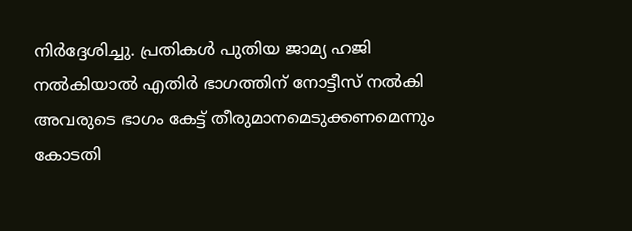നിർദ്ദേശിച്ചു. പ്രതികൾ പുതിയ ജാമ്യ ഹ‍ജി നൽകിയാൽ എതിർ ഭാഗത്തിന് നോട്ടീസ് നൽകി അവരുടെ ഭാഗം കേട്ട് തീരുമാനമെടുക്കണമെന്നും കോടതി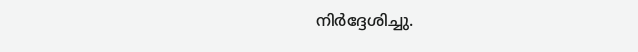നിർദ്ദേശിച്ചു.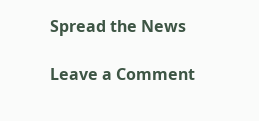Spread the News

Leave a Comment